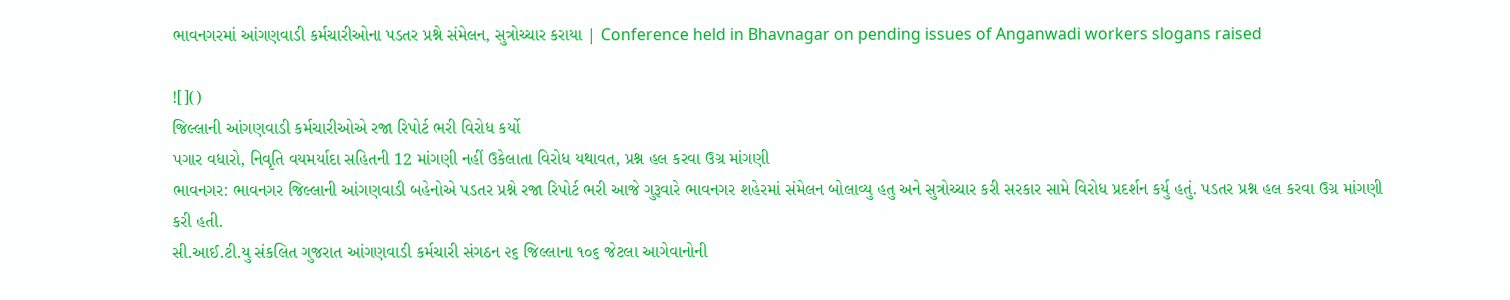ભાવનગરમાં આંગણવાડી કર્મચારીઓના પડતર પ્રશ્ને સંમેલન, સુત્રોચ્ચાર કરાયા | Conference held in Bhavnagar on pending issues of Anganwadi workers slogans raised

![]()
જિલ્લાની આંગણવાડી કર્મચારીઓએ રજા રિપોર્ટ ભરી વિરોધ કર્યો
પગાર વધારો, નિવૃતિ વયમર્યાદા સહિતની 12 માંગણી નહીં ઉકેલાતા વિરોધ યથાવત, પ્રશ્ન હલ કરવા ઉગ્ર માંગણી
ભાવનગર: ભાવનગર જિલ્લાની આંગણવાડી બહેનોએ પડતર પ્રશ્ને રજા રિપોર્ટ ભરી આજે ગુરૂવારે ભાવનગર શહેરમાં સંમેલન બોલાવ્યુ હતુ અને સુત્રોચ્ચાર કરી સરકાર સામે વિરોધ પ્રદર્શન કર્યુ હતું. પડતર પ્રશ્ન હલ કરવા ઉગ્ર માંગણી કરી હતી.
સી.આઈ.ટી.યુ સંકલિત ગુજરાત આંગણવાડી કર્મચારી સંગઠન ૨૬ જિલ્લાના ૧૦૬ જેટલા આગેવાનોની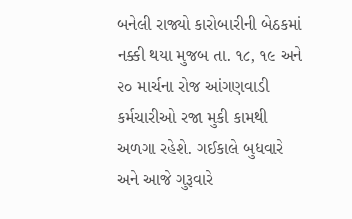બનેલી રાજ્યો કારોબારીની બેઠકમાં નક્કી થયા મુજબ તા. ૧૮, ૧૯ અને ૨૦ માર્ચના રોજ આંગણવાડી કર્મચારીઓ રજા મુકી કામથી અળગા રહેશે. ગઈકાલે બુધવારે અને આજે ગુરૂવારે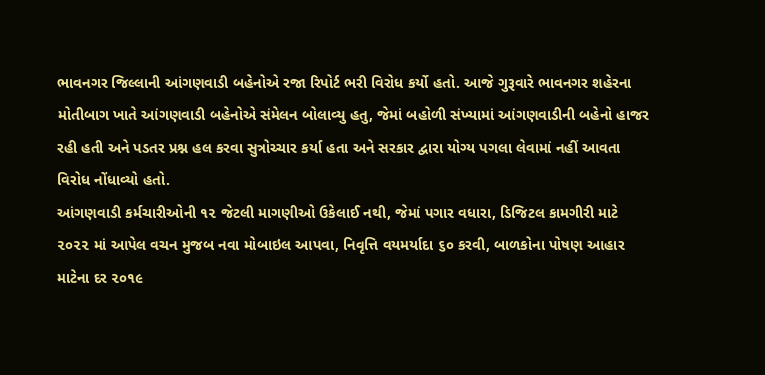ભાવનગર જિલ્લાની આંગણવાડી બહેનોએ રજા રિપોર્ટ ભરી વિરોધ કર્યો હતો. આજે ગુરૂવારે ભાવનગર શહેરના મોતીબાગ ખાતે આંગણવાડી બહેનોએ સંમેલન બોલાવ્યુ હતુ, જેમાં બહોળી સંખ્યામાં આંગણવાડીની બહેનો હાજર રહી હતી અને પડતર પ્રશ્ન હલ કરવા સુત્રોચ્ચાર કર્યા હતા અને સરકાર દ્વારા યોગ્ય પગલા લેવામાં નહીં આવતા વિરોધ નોંધાવ્યો હતો.
આંગણવાડી કર્મચારીઓની ૧૨ જેટલી માગણીઓ ઉકેલાઈ નથી, જેમાં પગાર વધારા, ડિજિટલ કામગીરી માટે ૨૦૨૨ માં આપેલ વચન મુજબ નવા મોબાઇલ આપવા, નિવૃત્તિ વયમર્યાદા ૬૦ કરવી, બાળકોના પોષણ આહાર માટેના દર ૨૦૧૯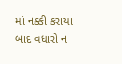માં નક્કી કરાયા બાદ વધારો ન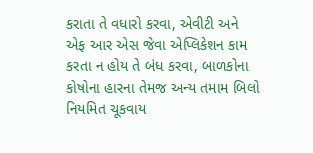કરાતા તે વધારો કરવા, એવીટી અને એફ આર એસ જેવા એપ્લિકેશન કામ કરતા ન હોય તે બંધ કરવા, બાળકોના કોષોના હારના તેમજ અન્ય તમામ બિલો નિયમિત ચૂકવાય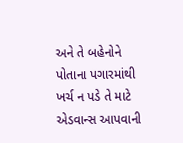અને તે બહેનોને પોતાના પગારમાંથી ખર્ચ ન પડે તે માટે એડવાન્સ આપવાની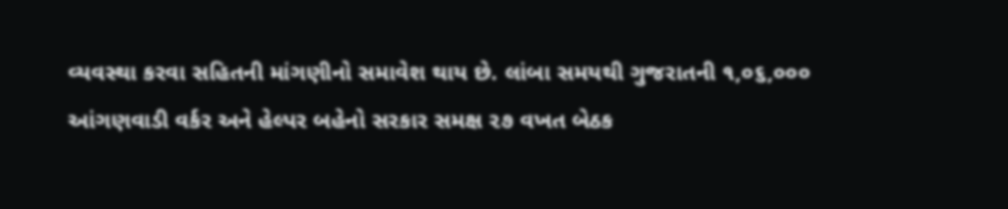વ્યવસ્થા કરવા સહિતની માંગણીનો સમાવેશ થાય છે. લાંબા સમયથી ગુજરાતની ૧,૦૬,૦૦૦ આંગણવાડી વર્કર અને હેલ્પર બહેનો સરકાર સમક્ષ ૨૭ વખત બેઠક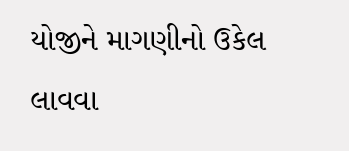યોજીને માગણીનો ઉકેલ લાવવા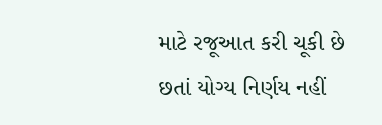માટે રજૂઆત કરી ચૂકી છે છતાં યોગ્ય નિર્ણય નહીં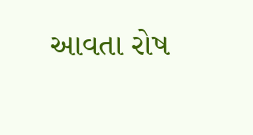આવતા રોષ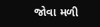જોવા મળી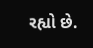રહ્યો છે.